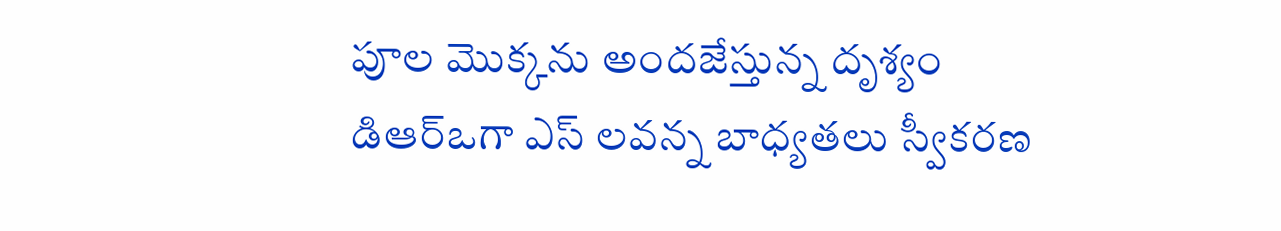పూల మొక్కను అందజేస్తున్న దృశ్యం
డిఆర్ఒగా ఎస్ లవన్న బాధ్యతలు స్వీకరణ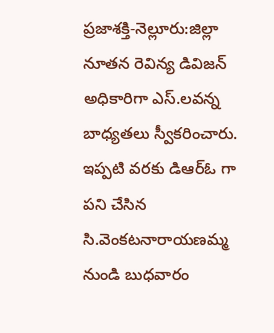ప్రజాశక్తి-నెల్లూరు:జిల్లా నూతన రెవిన్య డివిజన్ అధికారిగా ఎస్.లవన్న బాధ్యతలు స్వీకరించారు. ఇప్పటి వరకు డిఆర్ఓ గా పని చేసిన సి.వెంకటనారాయణమ్మ నుండి బుధవారం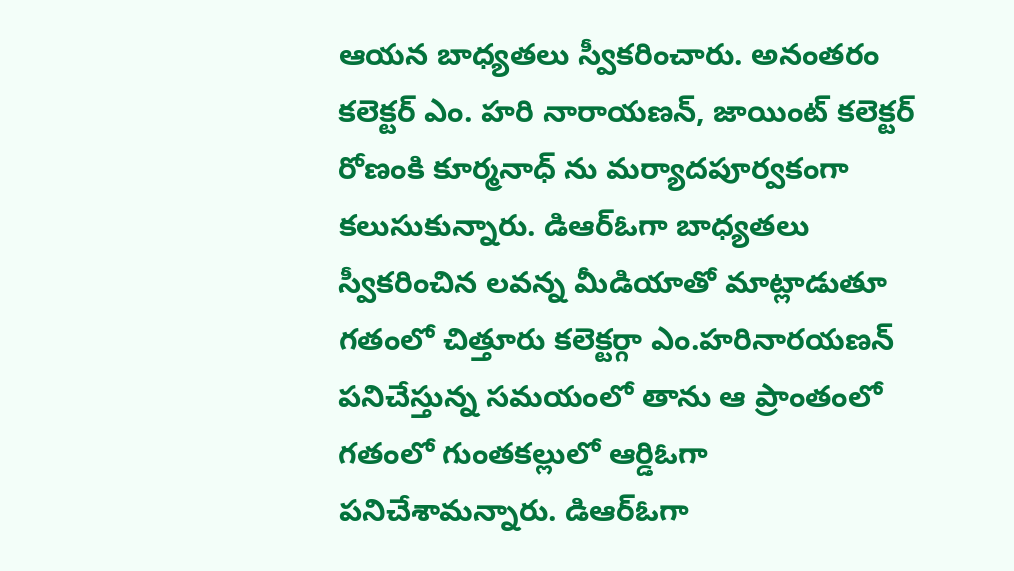ఆయన బాధ్యతలు స్వీకరించారు. అనంతరం కలెక్టర్ ఎం. హరి నారాయణన్, జాయింట్ కలెక్టర్ రోణంకి కూర్మనాధ్ ను మర్యాదపూర్వకంగా కలుసుకున్నారు. డిఆర్ఓగా బాధ్యతలు స్వీకరించిన లవన్న మీడియాతో మాట్లాడుతూ గతంలో చిత్తూరు కలెక్టర్గా ఎం.హరినారయణన్ పనిచేస్తున్న సమయంలో తాను ఆ ప్రాంతంలో గతంలో గుంతకల్లులో ఆర్డిఓగా పనిచేశామన్నారు. డిఆర్ఓగా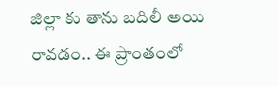జిల్లా కు తాను బదిలీ అయి రావడం.. ఈ ప్రాంతంలో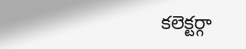కలెక్టర్గా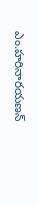ఎం.హరినారయణన్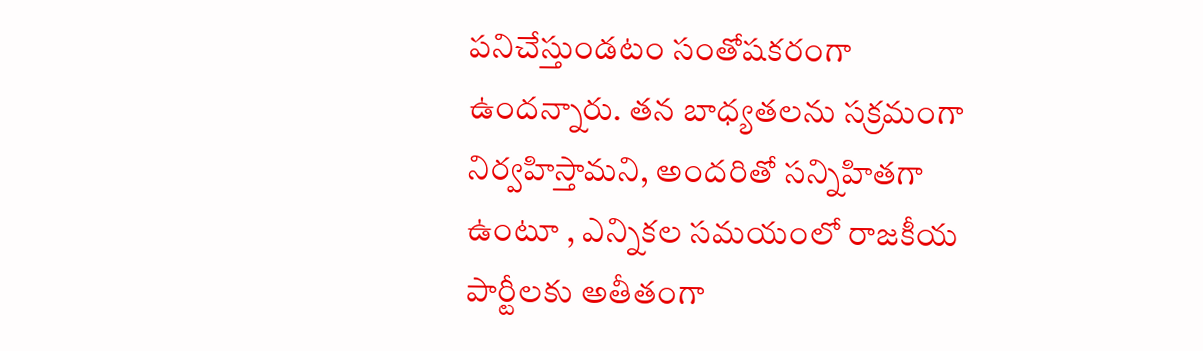పనిచేస్తుండటం సంతోషకరంగా ఉందన్నారు. తన బాధ్యతలను సక్రమంగా నిర్వహిస్తామని, అందరితో సన్నిహితగా ఉంటూ , ఎన్నికల సమయంలో రాజకీయ పార్టీలకు అతీతంగా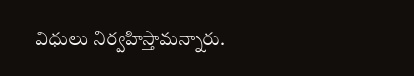విధులు నిర్వహిస్తామన్నారు.